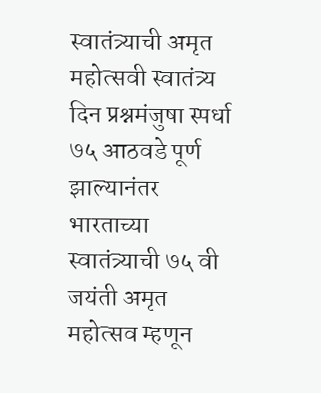स्वातंत्र्याची अमृत महोत्सवी स्वातंत्र्य दिन प्रश्नमंजुषा स्पर्धा
७५ आठवडे पूर्ण झाल्यानंतर भारताच्या स्वातंत्र्याची ७५ वी जयंती अमृत महोत्सव म्हणून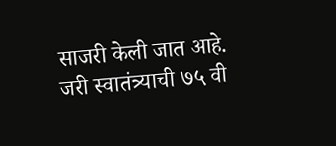साजरी केली जात आहे.
जरी स्वातंत्र्याची ७५ वी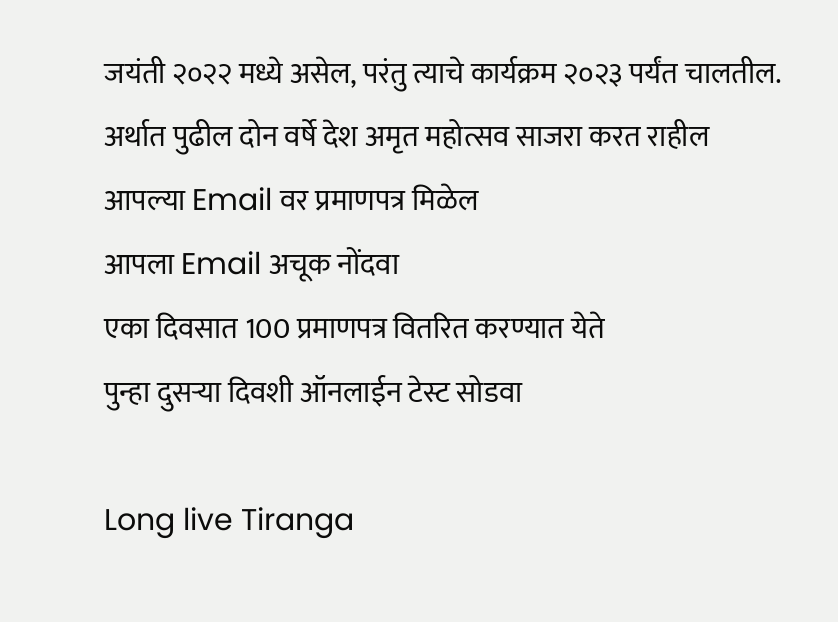जयंती २०२२ मध्ये असेल, परंतु त्याचे कार्यक्रम २०२३ पर्यंत चालतील.
अर्थात पुढील दोन वर्षे देश अमृत महोत्सव साजरा करत राहील
आपल्या Email वर प्रमाणपत्र मिळेल
आपला Email अचूक नोंदवा
एका दिवसात 100 प्रमाणपत्र वितरित करण्यात येते
पुन्हा दुसऱ्या दिवशी ऑनलाईन टेस्ट सोडवा

Long live Tiranga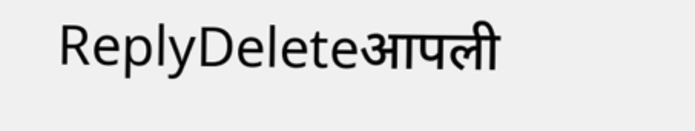ReplyDeleteआपली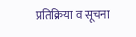प्रतिक्रिया व सूचना